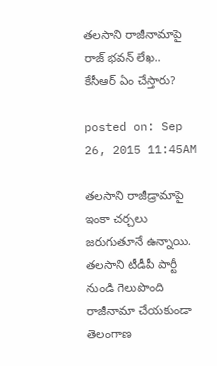తలసాని రాజీనామాపై రాజ్ భవన్ లేఖ.. కేసీఆర్ ఏం చేస్తారు?

posted on: Sep 26, 2015 11:45AM

తలసాని రాజీడ్రామాపై ఇంకా చర్చలు జరుగుతూనే ఉన్నాయి. తలసాని టీడీపీ పార్టీ నుండి గెలుపొంది రాజీనామా చేయకుండా తెలంగాణ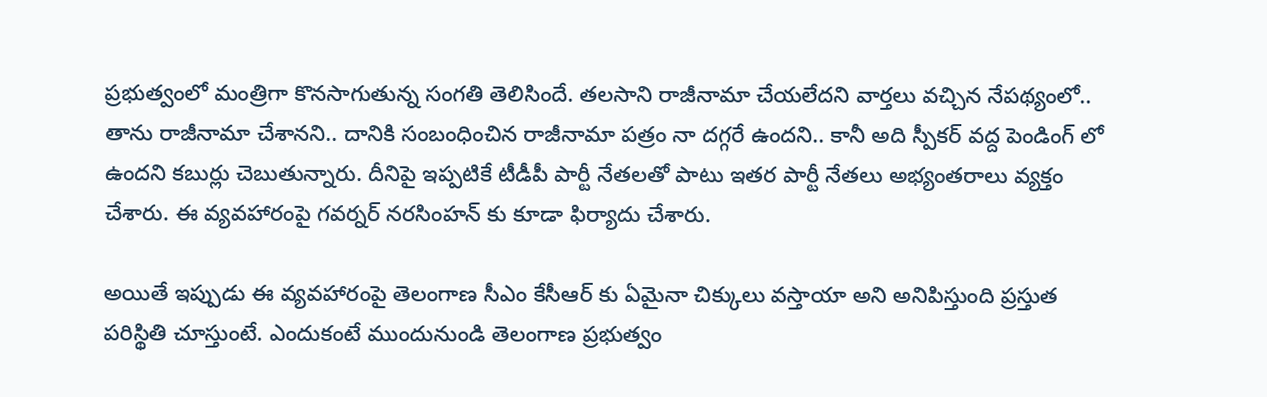ప్రభుత్వంలో మంత్రిగా కొనసాగుతున్న సంగతి తెలిసిందే. తలసాని రాజీనామా చేయలేదని వార్తలు వచ్చిన నేపథ్యంలో.. తాను రాజీనామా చేశానని.. దానికి సంబంధించిన రాజీనామా పత్రం నా దగ్గరే ఉందని.. కానీ అది స్పీకర్ వద్ద పెండింగ్ లో ఉందని కబుర్లు చెబుతున్నారు. దీనిపై ఇప్పటికే టీడీపీ పార్టీ నేతలతో పాటు ఇతర పార్టీ నేతలు అభ్యంతరాలు వ్యక్తం చేశారు. ఈ వ్యవహారంపై గవర్నర్ నరసింహన్ కు కూడా ఫిర్యాదు చేశారు.

అయితే ఇప్పుడు ఈ వ్యవహారంపై తెలంగాణ సీఎం కేసీఆర్ కు ఏమైనా చిక్కులు వస్తాయా అని అనిపిస్తుంది ప్రస్తుత పరిస్థితి చూస్తుంటే. ఎందుకంటే ముందునుండి తెలంగాణ ప్రభుత్వం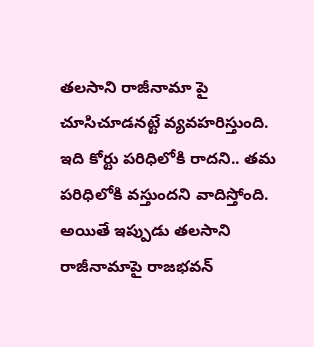తలసాని రాజీనామా పై చూసిచూడనట్టే వ్యవహరిస్తుంది. ఇది కోర్టు పరిధిలోకి రాదని.. తమ పరిధిలోకి వస్తుందని వాదిస్తోంది. అయితే ఇప్పుడు తలసాని రాజీనామాపై రాజభవన్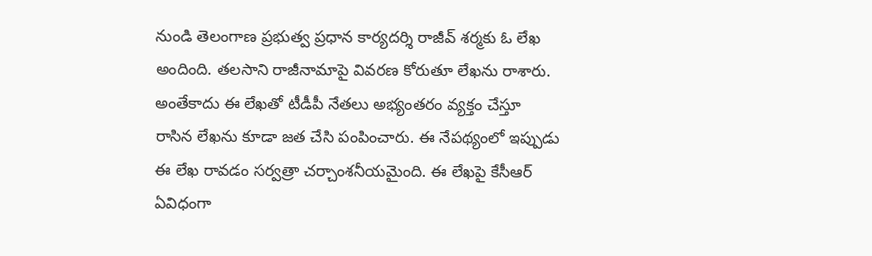నుండి తెలంగాణ ప్రభుత్వ ప్రధాన కార్యదర్శి రాజీవ్ శర్మకు ఓ లేఖ అందింది. తలసాని రాజీనామాపై వివరణ కోరుతూ లేఖను రాశారు. అంతేకాదు ఈ లేఖతో టీడీపీ నేతలు అభ్యంతరం వ్యక్తం చేస్తూ రాసిన లేఖను కూడా జత చేసి పంపించారు. ఈ నేపథ్యంలో ఇప్పుడు ఈ లేఖ రావడం సర్వత్రా చర్చాంశనీయమైంది. ఈ లేఖపై కేసీఆర్ ఏవిధంగా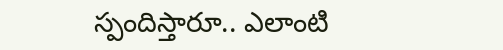స్పందిస్తారూ.. ఎలాంటి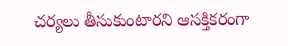చర్యలు తీసుకుంటారని ఆసక్తికరంగా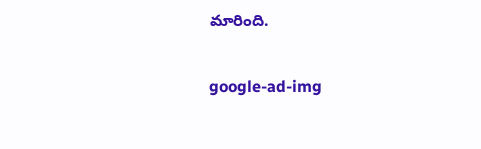మారింది.

google-ad-img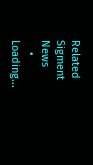Related Sigment News
    • Loading...